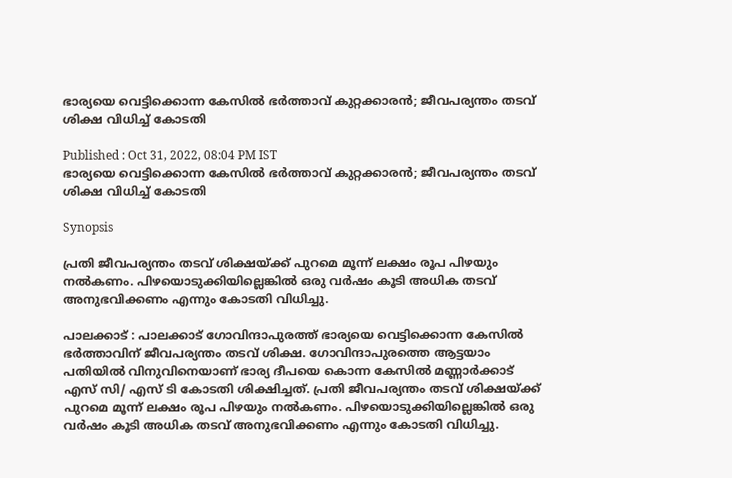ഭാര്യയെ വെട്ടിക്കൊന്ന കേസിൽ ഭർത്താവ് കുറ്റക്കാരൻ; ജീവപര്യന്തം തടവ് ശിക്ഷ വിധിച്ച് കോടതി

Published : Oct 31, 2022, 08:04 PM IST
ഭാര്യയെ വെട്ടിക്കൊന്ന കേസിൽ ഭർത്താവ് കുറ്റക്കാരൻ; ജീവപര്യന്തം തടവ് ശിക്ഷ വിധിച്ച് കോടതി

Synopsis

പ്രതി ജീവപര്യന്തം തടവ് ശിക്ഷയ്ക്ക് പുറമെ മൂന്ന് ലക്ഷം രൂപ പിഴയും നൽകണം. പിഴയൊടുക്കിയില്ലെങ്കിൽ ഒരു വർഷം കൂടി അധിക തടവ് അനുഭവിക്കണം എന്നും കോടതി വിധിച്ചു.

പാലക്കാട്‌ : പാലക്കാട്‌ ഗോവിന്ദാപുരത്ത് ഭാര്യയെ വെട്ടിക്കൊന്ന കേസിൽ ഭർത്താവിന് ജീവപര്യന്തം തടവ് ശിക്ഷ. ഗോവിന്ദാപുരത്തെ ആട്ടയാം പതിയിൽ വിനുവിനെയാണ് ഭാര്യ ദീപയെ കൊന്ന കേസിൽ മണ്ണാർക്കാട് എസ് സി/ എസ് ടി കോടതി ശിക്ഷിച്ചത്. പ്രതി ജീവപര്യന്തം തടവ് ശിക്ഷയ്ക്ക് പുറമെ മൂന്ന് ലക്ഷം രൂപ പിഴയും നൽകണം. പിഴയൊടുക്കിയില്ലെങ്കിൽ ഒരു വർഷം കൂടി അധിക തടവ് അനുഭവിക്കണം എന്നും കോടതി വിധിച്ചു.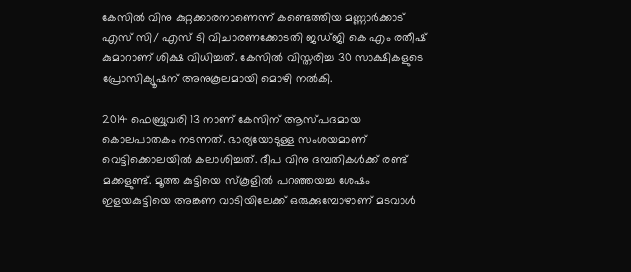കേസിൽ വിനു കുറ്റക്കാരനാണെന്ന് കണ്ടെത്തിയ മണ്ണാർക്കാട് എസ് സി/ എസ് ടി വിചാരണക്കോടതി ജഡ്ജി കെ എം രതീഷ് കുമാറാണ് ശിക്ഷ വിധിച്ചത്. കേസിൽ വിസ്തരിച്ച 30 സാക്ഷികളുടെ പ്രോസിക്യൂഷന് അനുകൂലമായി മൊഴി നൽകി.

2014 ഫെബ്രുവരി 13 നാണ് കേസിന് ആസ്പദമായ കൊലപാതകം നടന്നത്. ഭാര്യയോടുള്ള സംശയമാണ് വെട്ടിക്കൊലയിൽ കലാശിച്ചത്. ദീപ വിനു ദമ്പതികൾക്ക് രണ്ട് മക്കളുണ്ട്. മൂത്ത കുട്ടിയെ സ്കൂളിൽ പറഞ്ഞയച്ച ശേഷം ഇളയകുട്ടിയെ അങ്കണ വാടിയിലേക്ക് ഒരുക്കുമ്പോഴാണ് മടവാൾ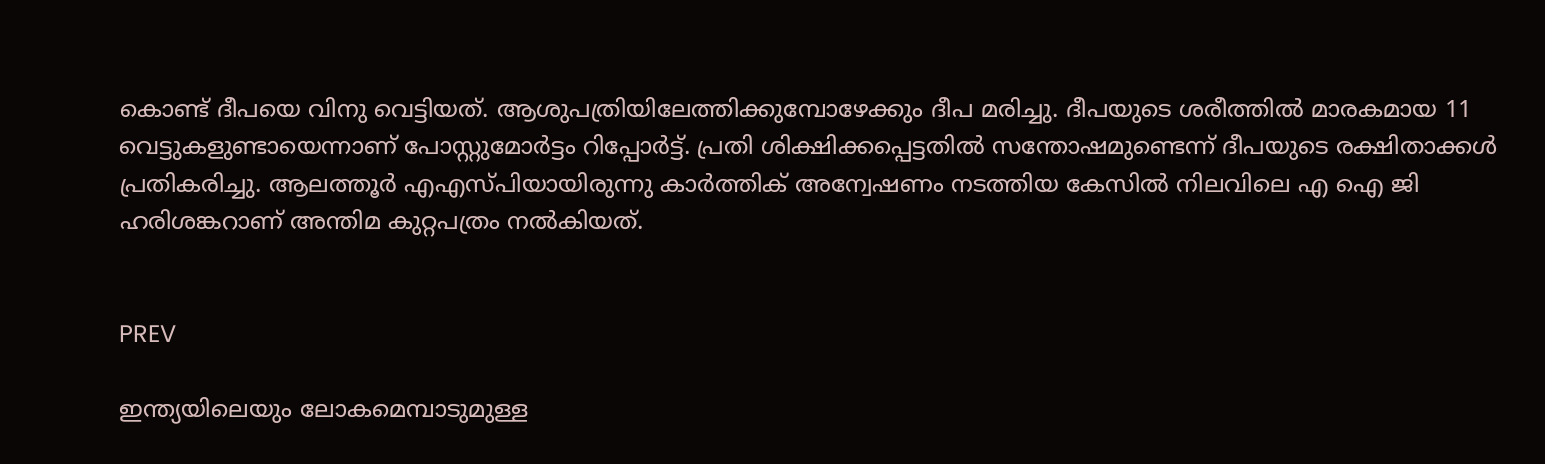കൊണ്ട് ദീപയെ വിനു വെട്ടിയത്. ആശുപത്രിയിലേത്തിക്കുമ്പോഴേക്കും ദീപ മരിച്ചു. ദീപയുടെ ശരീത്തിൽ മാരകമായ 11 വെട്ടുകളുണ്ടായെന്നാണ് പോസ്റ്റുമോർട്ടം റിപ്പോർട്ട്. പ്രതി ശിക്ഷിക്കപ്പെട്ടതിൽ സന്തോഷമുണ്ടെന്ന് ദീപയുടെ രക്ഷിതാക്കൾ പ്രതികരിച്ചു. ആലത്തൂർ എഎസ്പിയായിരുന്നു കാർത്തിക് അന്വേഷണം നടത്തിയ കേസിൽ നിലവിലെ എ ഐ ജി ഹരിശങ്കറാണ് അന്തിമ കുറ്റപത്രം നൽകിയത്.


PREV

ഇന്ത്യയിലെയും ലോകമെമ്പാടുമുള്ള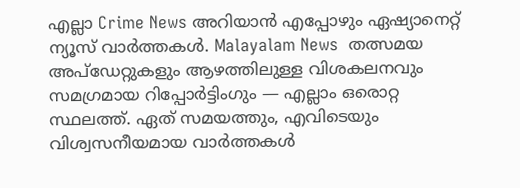എല്ലാ Crime News അറിയാൻ എപ്പോഴും ഏഷ്യാനെറ്റ് ന്യൂസ് വാർത്തകൾ. Malayalam News  തത്സമയ അപ്‌ഡേറ്റുകളും ആഴത്തിലുള്ള വിശകലനവും സമഗ്രമായ റിപ്പോർട്ടിംഗും — എല്ലാം ഒരൊറ്റ സ്ഥലത്ത്. ഏത് സമയത്തും, എവിടെയും വിശ്വസനീയമായ വാർത്തകൾ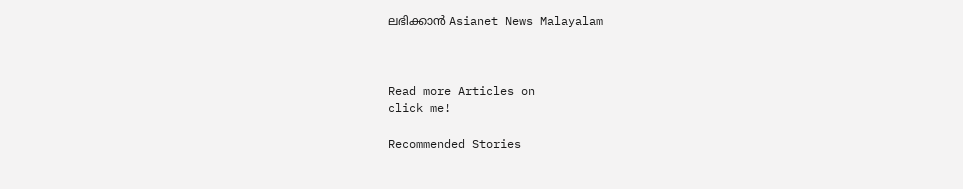ലഭിക്കാൻ Asianet News Malayalam



Read more Articles on
click me!

Recommended Stories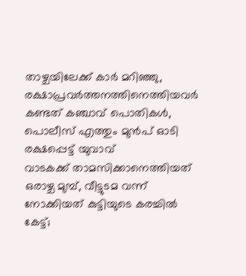താഴ്ചയിലേക്ക് കാർ മറിഞ്ഞു, രക്ഷാപ്രവർത്തനത്തിനെത്തിയവർ കണ്ടത് കഞ്ചാവ് പൊതികൾ, പൊലീസ് എത്തും മുൻപ് ഓടി രക്ഷപ്പെട്ട് യുവാവ്
വാടകക്ക് താമസിക്കാനെത്തിയത് ഒരാഴ്ച മുമ്പ്, വീട്ടുടമ വന്ന് നോക്കിയത് കുട്ടിയുടെ കരച്ചിൽ കേട്ട്;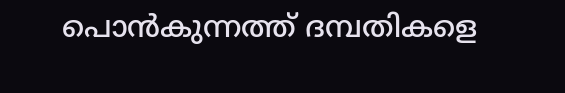പൊൻകുന്നത്ത് ദമ്പതികളെ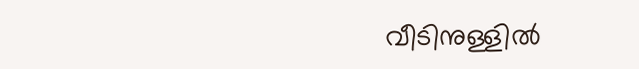വീടിനുള്ളിൽ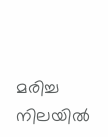മരിച്ച നിലയിൽ